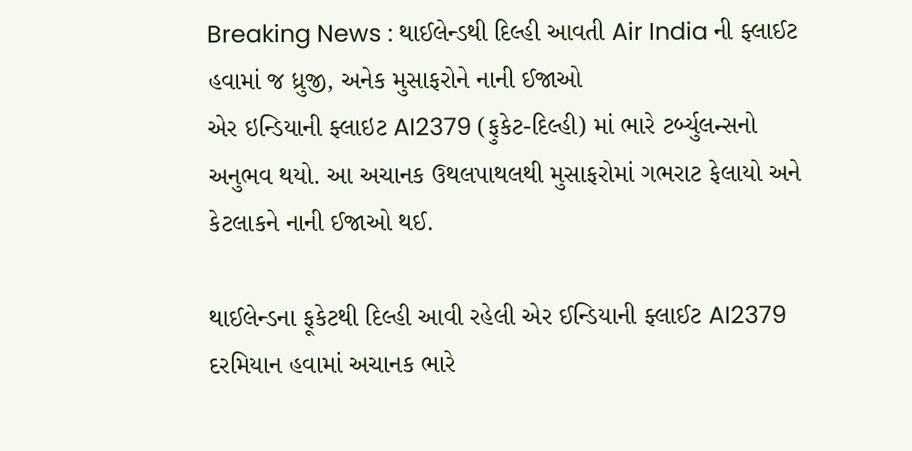Breaking News : થાઈલેન્ડથી દિલ્હી આવતી Air India ની ફ્લાઈટ હવામાં જ ધ્રુજી, અનેક મુસાફરોને નાની ઈજાઓ
એર ઇન્ડિયાની ફ્લાઇટ AI2379 (ફુકેટ-દિલ્હી) માં ભારે ટર્બ્યુલન્સનો અનુભવ થયો. આ અચાનક ઉથલપાથલથી મુસાફરોમાં ગભરાટ ફેલાયો અને કેટલાકને નાની ઈજાઓ થઈ.

થાઈલેન્ડના ફૂકેટથી દિલ્હી આવી રહેલી એર ઈન્ડિયાની ફ્લાઈટ AI2379 દરમિયાન હવામાં અચાનક ભારે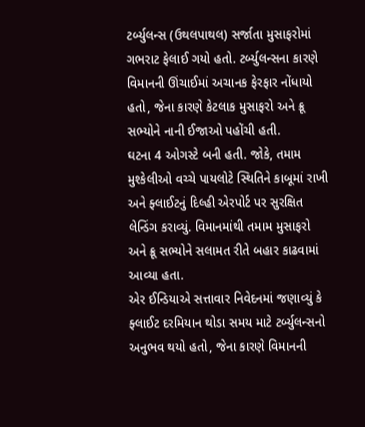ટર્બ્યુલન્સ (ઉથલપાથલ) સર્જાતા મુસાફરોમાં ગભરાટ ફેલાઈ ગયો હતો. ટર્બ્યુલન્સના કારણે વિમાનની ઊંચાઈમાં અચાનક ફેરફાર નોંધાયો હતો, જેના કારણે કેટલાક મુસાફરો અને ક્રૂ સભ્યોને નાની ઈજાઓ પહોંચી હતી.
ઘટના 4 ઓગસ્ટે બની હતી. જોકે, તમામ મુશ્કેલીઓ વચ્ચે પાયલોટે સ્થિતિને કાબૂમાં રાખી અને ફ્લાઈટનું દિલ્હી એરપોર્ટ પર સુરક્ષિત લેન્ડિંગ કરાવ્યું. વિમાનમાંથી તમામ મુસાફરો અને ક્રૂ સભ્યોને સલામત રીતે બહાર કાઢવામાં આવ્યા હતા.
એર ઈન્ડિયાએ સત્તાવાર નિવેદનમાં જણાવ્યું કે ફ્લાઈટ દરમિયાન થોડા સમય માટે ટર્બ્યુલન્સનો અનુભવ થયો હતો, જેના કારણે વિમાનની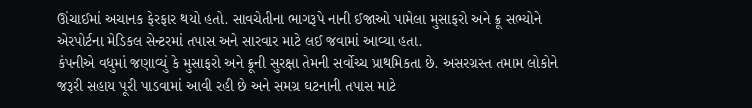ઊંચાઈમાં અચાનક ફેરફાર થયો હતો. સાવચેતીના ભાગરૂપે નાની ઈજાઓ પામેલા મુસાફરો અને ક્રૂ સભ્યોને એરપોર્ટના મેડિકલ સેન્ટરમાં તપાસ અને સારવાર માટે લઈ જવામાં આવ્યા હતા.
કંપનીએ વધુમાં જણાવ્યું કે મુસાફરો અને ક્રૂની સુરક્ષા તેમની સર્વોચ્ચ પ્રાથમિકતા છે. અસરગ્રસ્ત તમામ લોકોને જરૂરી સહાય પૂરી પાડવામાં આવી રહી છે અને સમગ્ર ઘટનાની તપાસ માટે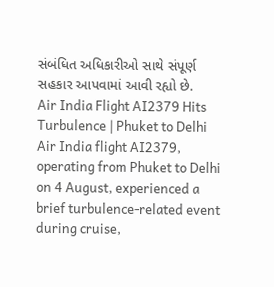સંબંધિત અધિકારીઓ સાથે સંપૂર્ણ સહકાર આપવામાં આવી રહ્યો છે.
Air India Flight AI2379 Hits Turbulence | Phuket to Delhi
Air India flight AI2379, operating from Phuket to Delhi on 4 August, experienced a brief turbulence-related event during cruise,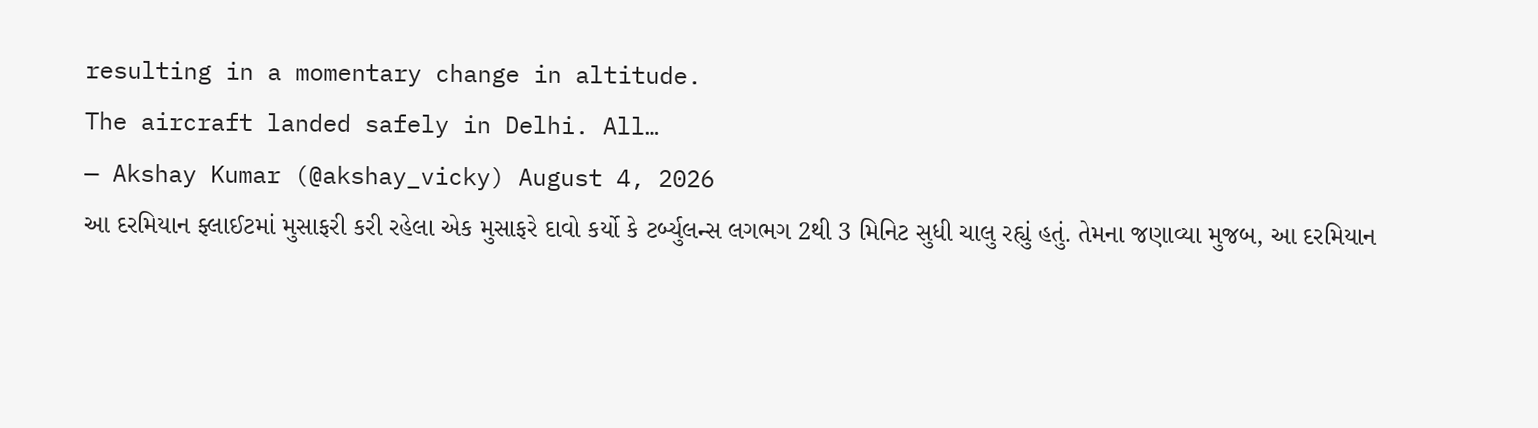resulting in a momentary change in altitude.
The aircraft landed safely in Delhi. All…
— Akshay Kumar (@akshay_vicky) August 4, 2026
આ દરમિયાન ફ્લાઈટમાં મુસાફરી કરી રહેલા એક મુસાફરે દાવો કર્યો કે ટર્બ્યુલન્સ લગભગ 2થી 3 મિનિટ સુધી ચાલુ રહ્યું હતું. તેમના જણાવ્યા મુજબ, આ દરમિયાન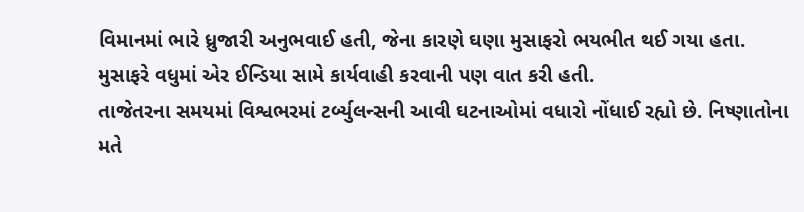વિમાનમાં ભારે ધ્રુજારી અનુભવાઈ હતી, જેના કારણે ઘણા મુસાફરો ભયભીત થઈ ગયા હતા. મુસાફરે વધુમાં એર ઈન્ડિયા સામે કાર્યવાહી કરવાની પણ વાત કરી હતી.
તાજેતરના સમયમાં વિશ્વભરમાં ટર્બ્યુલન્સની આવી ઘટનાઓમાં વધારો નોંધાઈ રહ્યો છે. નિષ્ણાતોના મતે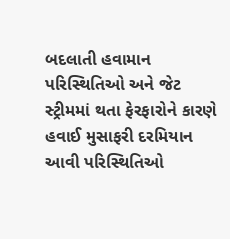બદલાતી હવામાન પરિસ્થિતિઓ અને જેટ સ્ટ્રીમમાં થતા ફેરફારોને કારણે હવાઈ મુસાફરી દરમિયાન આવી પરિસ્થિતિઓ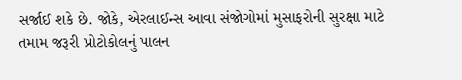સર્જાઈ શકે છે. જોકે, એરલાઈન્સ આવા સંજોગોમાં મુસાફરોની સુરક્ષા માટે તમામ જરૂરી પ્રોટોકોલનું પાલન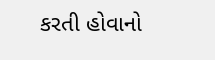કરતી હોવાનો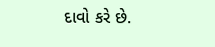દાવો કરે છે.